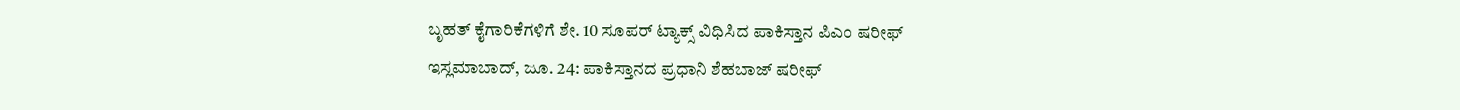ಬೃಹತ್ ಕೈಗಾರಿಕೆಗಳಿಗೆ ಶೇ. 10 ಸೂಪರ್ ಟ್ಯಾಕ್ಸ್ ವಿಧಿಸಿದ ಪಾಕಿಸ್ತಾನ ಪಿಎಂ ಷರೀಫ್
ಇಸ್ಲಮಾಬಾದ್, ಜೂ. 24: ಪಾಕಿಸ್ತಾನದ ಪ್ರಧಾನಿ ಶೆಹಬಾಜ್ ಷರೀಫ್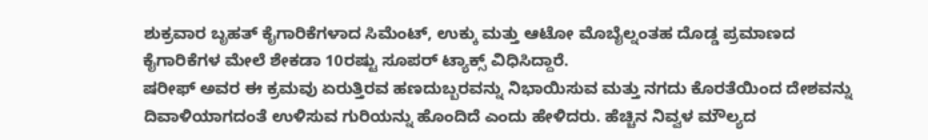ಶುಕ್ರವಾರ ಬೃಹತ್ ಕೈಗಾರಿಕೆಗಳಾದ ಸಿಮೆಂಟ್, ಉಕ್ಕು ಮತ್ತು ಆಟೋ ಮೊಬೈಲ್ನಂತಹ ದೊಡ್ಡ ಪ್ರಮಾಣದ ಕೈಗಾರಿಕೆಗಳ ಮೇಲೆ ಶೇಕಡಾ 10ರಷ್ಟು ಸೂಪರ್ ಟ್ಯಾಕ್ಸ್ ವಿಧಿಸಿದ್ದಾರೆ.
ಷರೀಫ್ ಅವರ ಈ ಕ್ರಮವು ಏರುತ್ತಿರವ ಹಣದುಬ್ಬರವನ್ನು ನಿಭಾಯಿಸುವ ಮತ್ತು ನಗದು ಕೊರತೆಯಿಂದ ದೇಶವನ್ನು ದಿವಾಳಿಯಾಗದಂತೆ ಉಳಿಸುವ ಗುರಿಯನ್ನು ಹೊಂದಿದೆ ಎಂದು ಹೇಳಿದರು. ಹೆಚ್ಚಿನ ನಿವ್ವಳ ಮೌಲ್ಯದ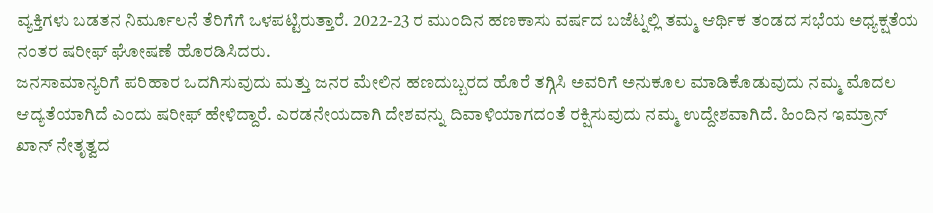ವ್ಯಕ್ತಿಗಳು ಬಡತನ ನಿರ್ಮೂಲನೆ ತೆರಿಗೆಗೆ ಒಳಪಟ್ಟಿರುತ್ತಾರೆ. 2022-23 ರ ಮುಂದಿನ ಹಣಕಾಸು ವರ್ಷದ ಬಜೆಟ್ನಲ್ಲಿ ತಮ್ಮ ಆರ್ಥಿಕ ತಂಡದ ಸಭೆಯ ಅಧ್ಯಕ್ಷತೆಯ ನಂತರ ಷರೀಫ್ ಘೋಷಣೆ ಹೊರಡಿಸಿದರು.
ಜನಸಾಮಾನ್ಯರಿಗೆ ಪರಿಹಾರ ಒದಗಿಸುವುದು ಮತ್ತು ಜನರ ಮೇಲಿನ ಹಣದುಬ್ಬರದ ಹೊರೆ ತಗ್ಗಿಸಿ ಅವರಿಗೆ ಅನುಕೂಲ ಮಾಡಿಕೊಡುವುದು ನಮ್ಮ ಮೊದಲ ಆದ್ಯತೆಯಾಗಿದೆ ಎಂದು ಷರೀಫ್ ಹೇಳಿದ್ದಾರೆ. ಎರಡನೇಯದಾಗಿ ದೇಶವನ್ನು ದಿವಾಳಿಯಾಗದಂತೆ ರಕ್ಷಿಸುವುದು ನಮ್ಮ ಉದ್ದೇಶವಾಗಿದೆ. ಹಿಂದಿನ ಇಮ್ರಾನ್ ಖಾನ್ ನೇತೃತ್ವದ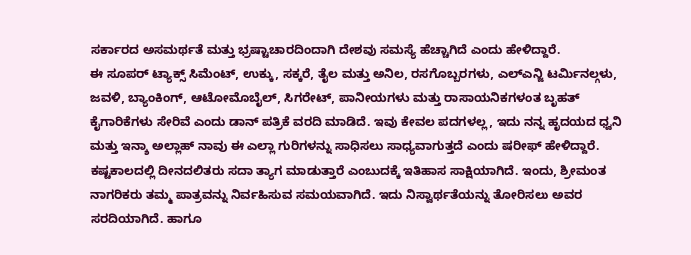ಸರ್ಕಾರದ ಅಸಮರ್ಥತೆ ಮತ್ತು ಭ್ರಷ್ಟಾಚಾರದಿಂದಾಗಿ ದೇಶವು ಸಮಸ್ಯೆ ಹೆಚ್ಚಾಗಿದೆ ಎಂದು ಹೇಳಿದ್ದಾರೆ.
ಈ ಸೂಪರ್ ಟ್ಯಾಕ್ಸ್ ಸಿಮೆಂಟ್, ಉಕ್ಕು, ಸಕ್ಕರೆ, ತೈಲ ಮತ್ತು ಅನಿಲ, ರಸಗೊಬ್ಬರಗಳು, ಎಲ್ಎನ್ಜಿ ಟರ್ಮಿನಲ್ಗಳು, ಜವಳಿ, ಬ್ಯಾಂಕಿಂಗ್, ಆಟೋಮೊಬೈಲ್, ಸಿಗರೇಟ್, ಪಾನೀಯಗಳು ಮತ್ತು ರಾಸಾಯನಿಕಗಳಂತ ಬೃಹತ್ ಕೈಗಾರಿಕೆಗಳು ಸೇರಿವೆ ಎಂದು ಡಾನ್ ಪತ್ರಿಕೆ ವರದಿ ಮಾಡಿದೆ. ಇವು ಕೇವಲ ಪದಗಳಲ್ಲ, ಇದು ನನ್ನ ಹೃದಯದ ಧ್ವನಿ ಮತ್ತು ಇನ್ಶಾ ಅಲ್ಲಾಹ್ ನಾವು ಈ ಎಲ್ಲಾ ಗುರಿಗಳನ್ನು ಸಾಧಿಸಲು ಸಾಧ್ಯವಾಗುತ್ತದೆ ಎಂದು ಷರೀಫ್ ಹೇಳಿದ್ದಾರೆ.
ಕಷ್ಟಕಾಲದಲ್ಲಿ ದೀನದಲಿತರು ಸದಾ ತ್ಯಾಗ ಮಾಡುತ್ತಾರೆ ಎಂಬುದಕ್ಕೆ ಇತಿಹಾಸ ಸಾಕ್ಷಿಯಾಗಿದೆ. ಇಂದು, ಶ್ರೀಮಂತ ನಾಗರಿಕರು ತಮ್ಮ ಪಾತ್ರವನ್ನು ನಿರ್ವಹಿಸುವ ಸಮಯವಾಗಿದೆ. ಇದು ನಿಸ್ವಾರ್ಥತೆಯನ್ನು ತೋರಿಸಲು ಅವರ ಸರದಿಯಾಗಿದೆ. ಹಾಗೂ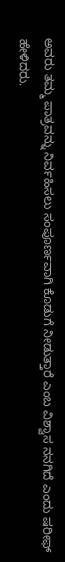ಅವರು ತಮ್ಮ ಪಾತ್ರವನ್ನು ನಿರ್ವಹಿಸಲು ಸಂಪೂರ್ಣವಾಗಿ ಕೊಡುಗೆ ನೀಡುತ್ತಾರೆ ಎಂಬ ವಿಶ್ವಾಸ ನನಗಿದೆ ಎಂದು ಷರೀಫ್ ಹೇಳಿದರು.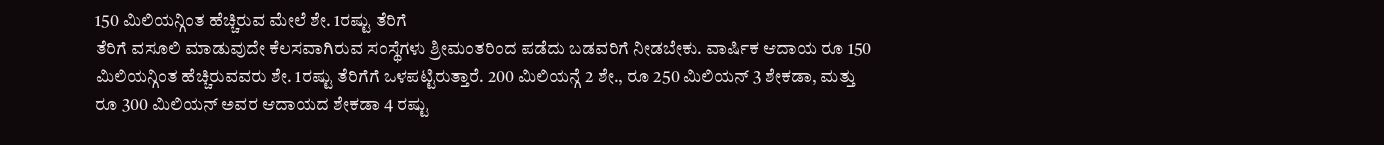150 ಮಿಲಿಯನ್ಗಿಂತ ಹೆಚ್ಚಿರುವ ಮೇಲೆ ಶೇ. 1ರಷ್ಟು ತೆರಿಗೆ
ತೆರಿಗೆ ವಸೂಲಿ ಮಾಡುವುದೇ ಕೆಲಸವಾಗಿರುವ ಸಂಸ್ಥೆಗಳು ಶ್ರೀಮಂತರಿಂದ ಪಡೆದು ಬಡವರಿಗೆ ನೀಡಬೇಕು. ವಾರ್ಷಿಕ ಆದಾಯ ರೂ 150 ಮಿಲಿಯನ್ಗಿಂತ ಹೆಚ್ಚಿರುವವರು ಶೇ. 1ರಷ್ಟು ತೆರಿಗೆಗೆ ಒಳಪಟ್ಟಿರುತ್ತಾರೆ. 200 ಮಿಲಿಯನ್ಗೆ 2 ಶೇ., ರೂ 250 ಮಿಲಿಯನ್ 3 ಶೇಕಡಾ, ಮತ್ತು ರೂ 300 ಮಿಲಿಯನ್ ಅವರ ಆದಾಯದ ಶೇಕಡಾ 4 ರಷ್ಟು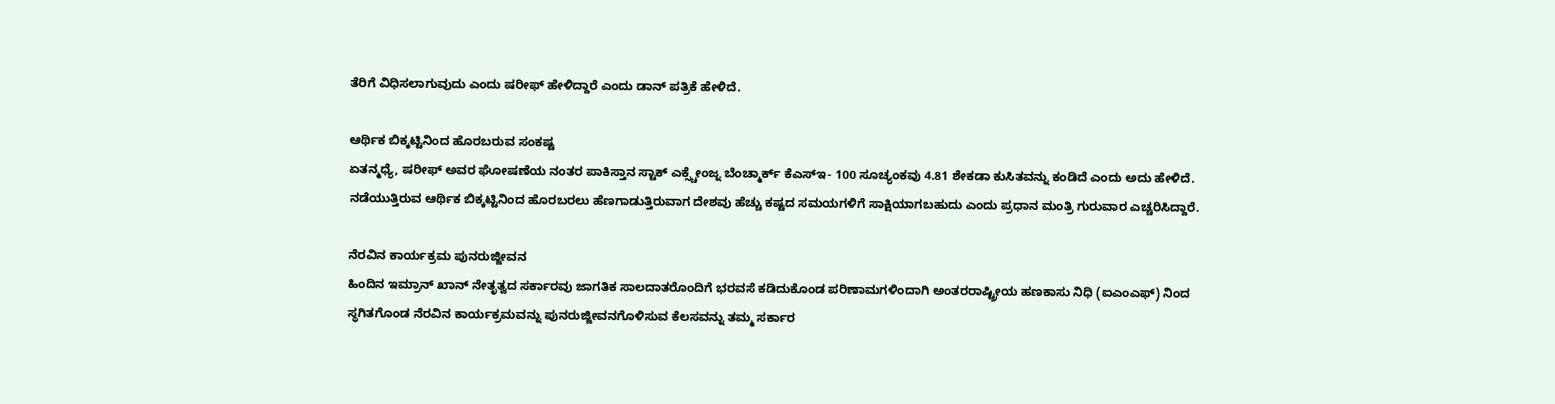ತೆರಿಗೆ ವಿಧಿಸಲಾಗುವುದು ಎಂದು ಷರೀಫ್ ಹೇಳಿದ್ದಾರೆ ಎಂದು ಡಾನ್ ಪತ್ರಿಕೆ ಹೇಳಿದೆ.

ಆರ್ಥಿಕ ಬಿಕ್ಕಟ್ಟಿನಿಂದ ಹೊರಬರುವ ಸಂಕಷ್ಟ
ಏತನ್ಮಧ್ಯೆ, ಷರೀಫ್ ಅವರ ಘೋಷಣೆಯ ನಂತರ ಪಾಕಿಸ್ತಾನ ಸ್ಟಾಕ್ ಎಕ್ಸ್ಚೇಂಜ್ನ ಬೆಂಚ್ಮಾರ್ಕ್ ಕೆಎಸ್ಇ- 100 ಸೂಚ್ಯಂಕವು 4.81 ಶೇಕಡಾ ಕುಸಿತವನ್ನು ಕಂಡಿದೆ ಎಂದು ಅದು ಹೇಳಿದೆ. ನಡೆಯುತ್ತಿರುವ ಆರ್ಥಿಕ ಬಿಕ್ಕಟ್ಟಿನಿಂದ ಹೊರಬರಲು ಹೆಣಗಾಡುತ್ತಿರುವಾಗ ದೇಶವು ಹೆಚ್ಚು ಕಷ್ಟದ ಸಮಯಗಳಿಗೆ ಸಾಕ್ಷಿಯಾಗಬಹುದು ಎಂದು ಪ್ರಧಾನ ಮಂತ್ರಿ ಗುರುವಾರ ಎಚ್ಚರಿಸಿದ್ದಾರೆ.

ನೆರವಿನ ಕಾರ್ಯಕ್ರಮ ಪುನರುಜ್ಜೀವನ
ಹಿಂದಿನ ಇಮ್ರಾನ್ ಖಾನ್ ನೇತೃತ್ವದ ಸರ್ಕಾರವು ಜಾಗತಿಕ ಸಾಲದಾತರೊಂದಿಗೆ ಭರವಸೆ ಕಡಿದುಕೊಂಡ ಪರಿಣಾಮಗಳಿಂದಾಗಿ ಅಂತರರಾಷ್ಟ್ರೀಯ ಹಣಕಾಸು ನಿಧಿ (ಐಎಂಎಫ್) ನಿಂದ ಸ್ಥಗಿತಗೊಂಡ ನೆರವಿನ ಕಾರ್ಯಕ್ರಮವನ್ನು ಪುನರುಜ್ಜೀವನಗೊಳಿಸುವ ಕೆಲಸವನ್ನು ತಮ್ಮ ಸರ್ಕಾರ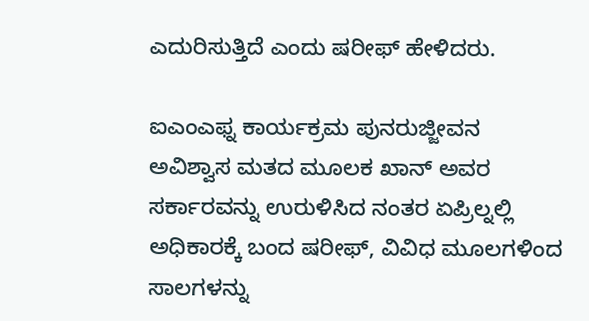ಎದುರಿಸುತ್ತಿದೆ ಎಂದು ಷರೀಫ್ ಹೇಳಿದರು.

ಐಎಂಎಫ್ನ ಕಾರ್ಯಕ್ರಮ ಪುನರುಜ್ಜೀವನ
ಅವಿಶ್ವಾಸ ಮತದ ಮೂಲಕ ಖಾನ್ ಅವರ ಸರ್ಕಾರವನ್ನು ಉರುಳಿಸಿದ ನಂತರ ಏಪ್ರಿಲ್ನಲ್ಲಿ ಅಧಿಕಾರಕ್ಕೆ ಬಂದ ಷರೀಫ್, ವಿವಿಧ ಮೂಲಗಳಿಂದ ಸಾಲಗಳನ್ನು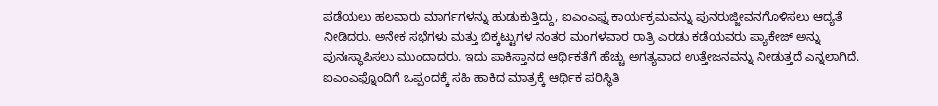ಪಡೆಯಲು ಹಲವಾರು ಮಾರ್ಗಗಳನ್ನು ಹುಡುಕುತ್ತಿದ್ದು, ಐಎಂಎಫ್ನ ಕಾರ್ಯಕ್ರಮವನ್ನು ಪುನರುಜ್ಜೀವನಗೊಳಿಸಲು ಆದ್ಯತೆ ನೀಡಿದರು. ಅನೇಕ ಸಭೆಗಳು ಮತ್ತು ಬಿಕ್ಕಟ್ಟುಗಳ ನಂತರ ಮಂಗಳವಾರ ರಾತ್ರಿ ಎರಡು ಕಡೆಯವರು ಪ್ಯಾಕೇಜ್ ಅನ್ನು ಪುನಃಸ್ಥಾಪಿಸಲು ಮುಂದಾದರು. ಇದು ಪಾಕಿಸ್ತಾನದ ಆರ್ಥಿಕತೆಗೆ ಹೆಚ್ಚು ಅಗತ್ಯವಾದ ಉತ್ತೇಜನವನ್ನು ನೀಡುತ್ತದೆ ಎನ್ನಲಾಗಿದೆ.
ಐಎಂಎಫ್ನೊಂದಿಗೆ ಒಪ್ಪಂದಕ್ಕೆ ಸಹಿ ಹಾಕಿದ ಮಾತ್ರಕ್ಕೆ ಆರ್ಥಿಕ ಪರಿಸ್ಥಿತಿ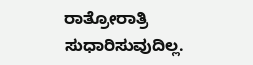ರಾತ್ರೋರಾತ್ರಿ ಸುಧಾರಿಸುವುದಿಲ್ಲ.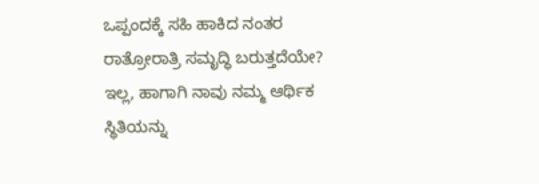ಒಪ್ಪಂದಕ್ಕೆ ಸಹಿ ಹಾಕಿದ ನಂತರ ರಾತ್ರೋರಾತ್ರಿ ಸಮೃದ್ಧಿ ಬರುತ್ತದೆಯೇ? ಇಲ್ಲ, ಹಾಗಾಗಿ ನಾವು ನಮ್ಮ ಆರ್ಥಿಕ ಸ್ಥಿತಿಯನ್ನು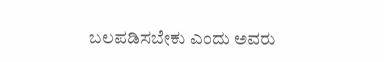ಬಲಪಡಿಸಬೇಕು ಎಂದು ಅವರು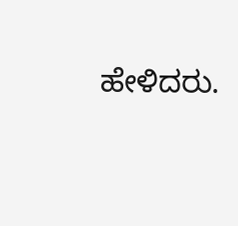ಹೇಳಿದರು.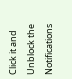Click it and Unblock the Notifications